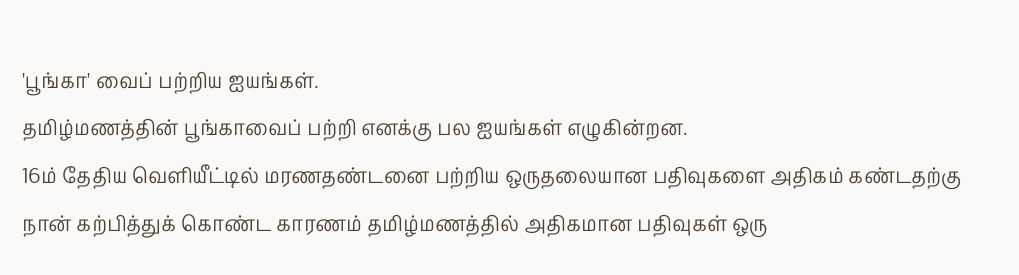'பூங்கா' வைப் பற்றிய ஐயங்கள்.
தமிழ்மணத்தின் பூங்காவைப் பற்றி எனக்கு பல ஐயங்கள் எழுகின்றன.
16ம் தேதிய வெளியீட்டில் மரணதண்டனை பற்றிய ஒருதலையான பதிவுகளை அதிகம் கண்டதற்கு நான் கற்பித்துக் கொண்ட காரணம் தமிழ்மணத்தில் அதிகமான பதிவுகள் ஒரு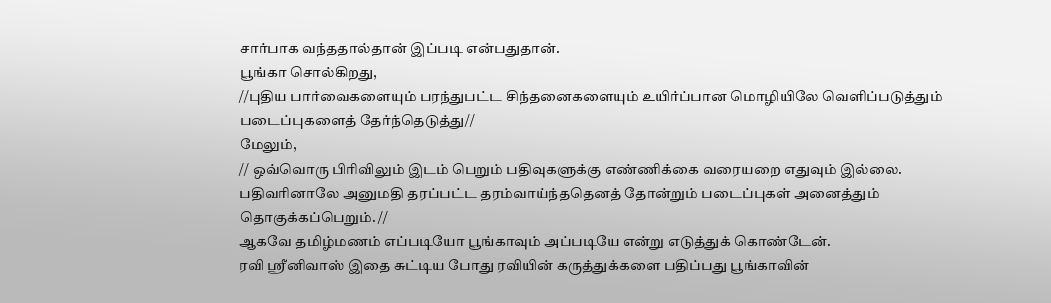சார்பாக வந்ததால்தான் இப்படி என்பதுதான்.
பூங்கா சொல்கிறது,
//புதிய பார்வைகளையும் பரந்துபட்ட சிந்தனைகளையும் உயிர்ப்பான மொழியிலே வெளிப்படுத்தும் படைப்புகளைத் தேர்ந்தெடுத்து//
மேலும்,
// ஒவ்வொரு பிரிவிலும் இடம் பெறும் பதிவுகளுக்கு எண்ணிக்கை வரையறை எதுவும் இல்லை. பதிவரினாலே அனுமதி தரப்பட்ட தரம்வாய்ந்ததெனத் தோன்றும் படைப்புகள் அனைத்தும் தொகுக்கப்பெறும். //
ஆகவே தமிழ்மணம் எப்படியோ பூங்காவும் அப்படியே என்று எடுத்துக் கொண்டேன்.
ரவி ஸ்ரீனிவாஸ் இதை சுட்டிய போது ரவியின் கருத்துக்களை பதிப்பது பூங்காவின்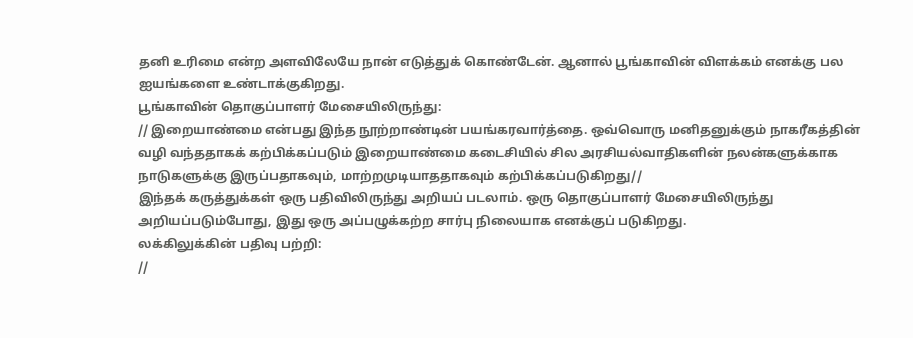தனி உரிமை என்ற அளவிலேயே நான் எடுத்துக் கொண்டேன். ஆனால் பூங்காவின் விளக்கம் எனக்கு பல ஐயங்களை உண்டாக்குகிறது.
பூங்காவின் தொகுப்பாளர் மேசையிலிருந்து:
// இறையாண்மை என்பது இந்த நூற்றாண்டின் பயங்கரவார்த்தை. ஒவ்வொரு மனிதனுக்கும் நாகரீகத்தின் வழி வந்ததாகக் கற்பிக்கப்படும் இறையாண்மை கடைசியில் சில அரசியல்வாதிகளின் நலன்களுக்காக நாடுகளுக்கு இருப்பதாகவும், மாற்றமுடியாததாகவும் கற்பிக்கப்படுகிறது//
இந்தக் கருத்துக்கள் ஒரு பதிவிலிருந்து அறியப் படலாம். ஒரு தொகுப்பாளர் மேசையிலிருந்து அறியப்படும்போது, இது ஒரு அப்பழுக்கற்ற சார்பு நிலையாக எனக்குப் படுகிறது.
லக்கிலுக்கின் பதிவு பற்றி:
//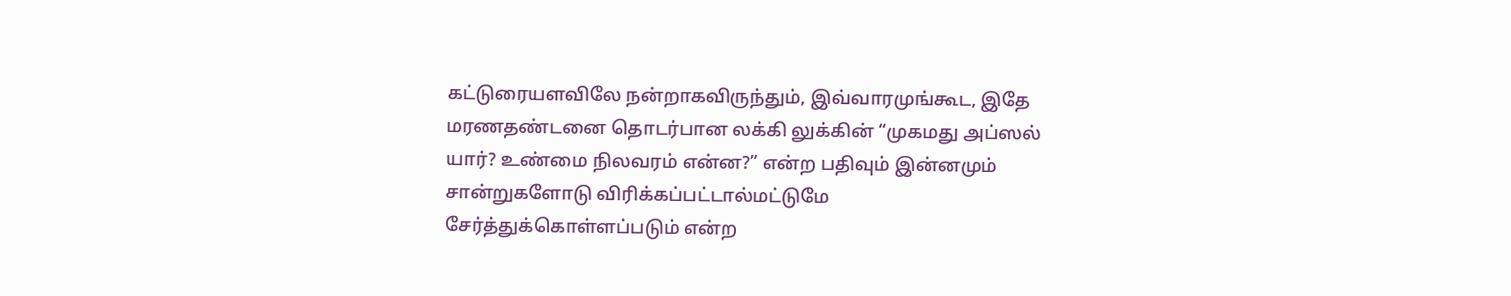கட்டுரையளவிலே நன்றாகவிருந்தும், இவ்வாரமுங்கூட, இதே மரணதண்டனை தொடர்பான லக்கி லுக்கின் “முகமது அப்ஸல் யார்? உண்மை நிலவரம் என்ன?” என்ற பதிவும் இன்னமும் சான்றுகளோடு விரிக்கப்பட்டால்மட்டுமே சேர்த்துக்கொள்ளப்படும் என்ற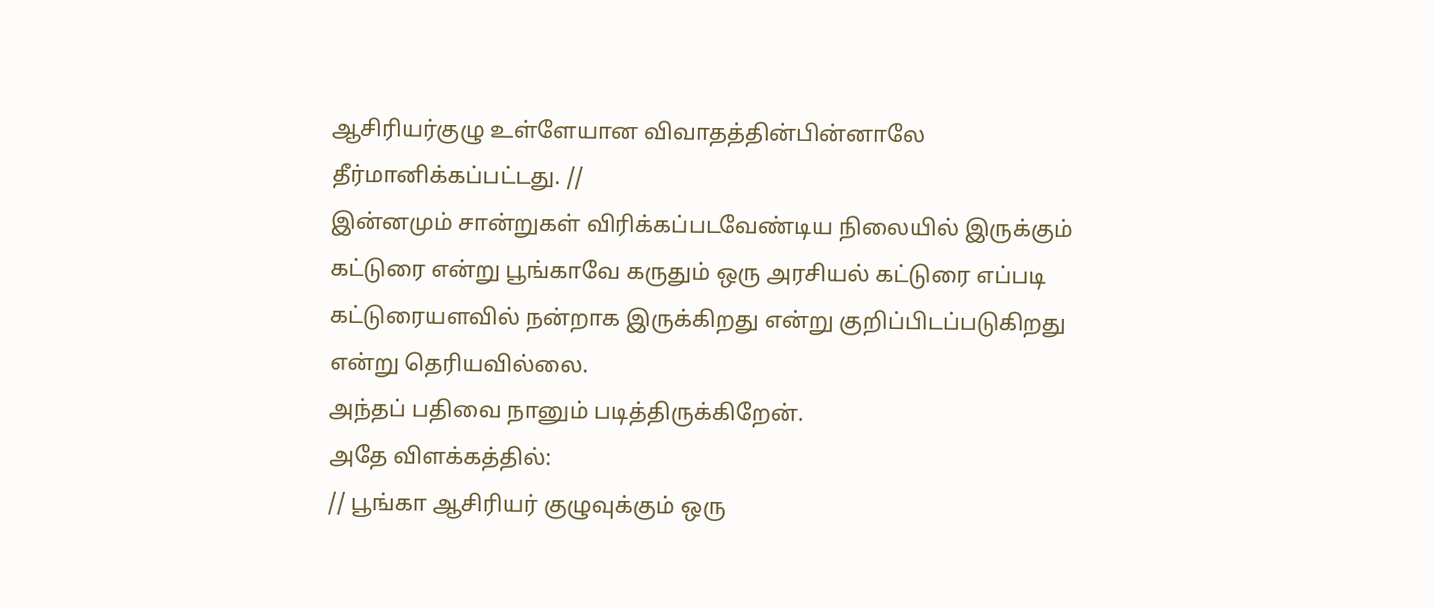ஆசிரியர்குழு உள்ளேயான விவாதத்தின்பின்னாலே தீர்மானிக்கப்பட்டது. //
இன்னமும் சான்றுகள் விரிக்கப்படவேண்டிய நிலையில் இருக்கும் கட்டுரை என்று பூங்காவே கருதும் ஒரு அரசியல் கட்டுரை எப்படி கட்டுரையளவில் நன்றாக இருக்கிறது என்று குறிப்பிடப்படுகிறது என்று தெரியவில்லை.
அந்தப் பதிவை நானும் படித்திருக்கிறேன்.
அதே விளக்கத்தில்:
// பூங்கா ஆசிரியர் குழுவுக்கும் ஒரு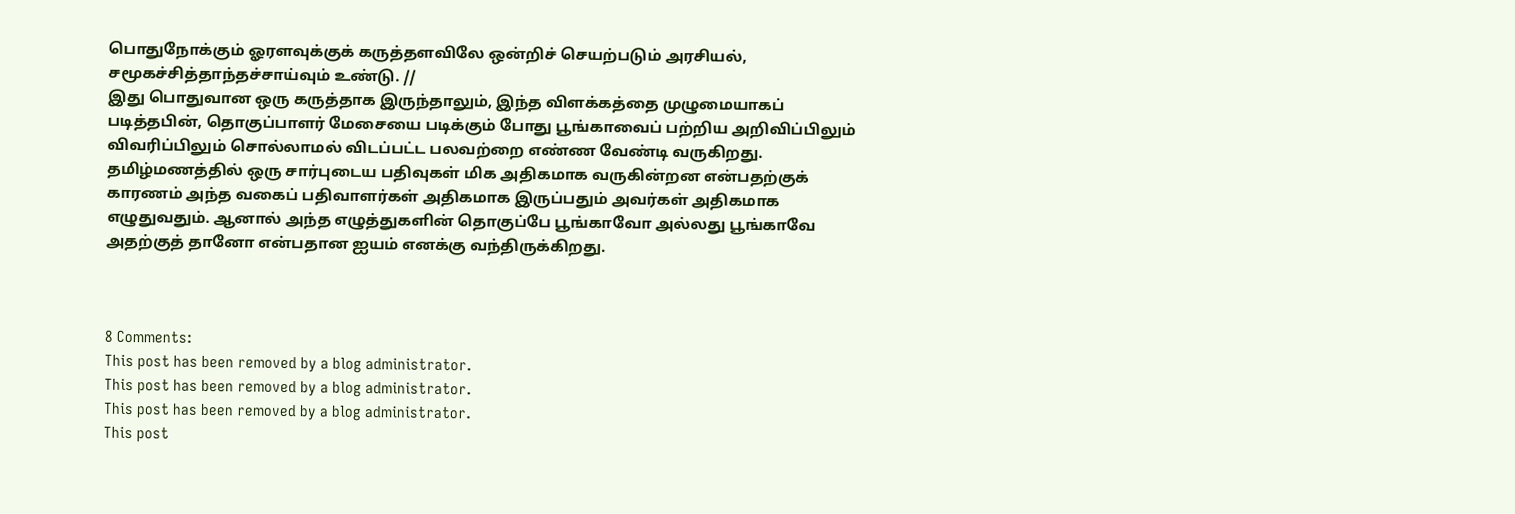பொதுநோக்கும் ஓரளவுக்குக் கருத்தளவிலே ஒன்றிச் செயற்படும் அரசியல், சமூகச்சித்தாந்தச்சாய்வும் உண்டு. //
இது பொதுவான ஒரு கருத்தாக இருந்தாலும், இந்த விளக்கத்தை முழுமையாகப் படித்தபின், தொகுப்பாளர் மேசையை படிக்கும் போது பூங்காவைப் பற்றிய அறிவிப்பிலும் விவரிப்பிலும் சொல்லாமல் விடப்பட்ட பலவற்றை எண்ண வேண்டி வருகிறது. தமிழ்மணத்தில் ஒரு சார்புடைய பதிவுகள் மிக அதிகமாக வருகின்றன என்பதற்குக் காரணம் அந்த வகைப் பதிவாளர்கள் அதிகமாக இருப்பதும் அவர்கள் அதிகமாக எழுதுவதும். ஆனால் அந்த எழுத்துகளின் தொகுப்பே பூங்காவோ அல்லது பூங்காவே அதற்குத் தானோ என்பதான ஐயம் எனக்கு வந்திருக்கிறது.



8 Comments:
This post has been removed by a blog administrator.
This post has been removed by a blog administrator.
This post has been removed by a blog administrator.
This post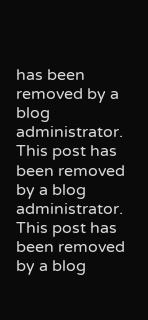has been removed by a blog administrator.
This post has been removed by a blog administrator.
This post has been removed by a blog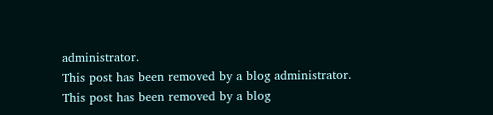administrator.
This post has been removed by a blog administrator.
This post has been removed by a blog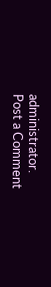administrator.
Post a Comment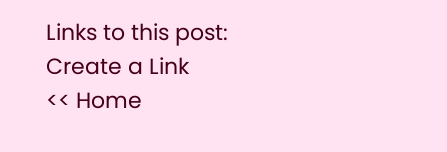Links to this post:
Create a Link
<< Home